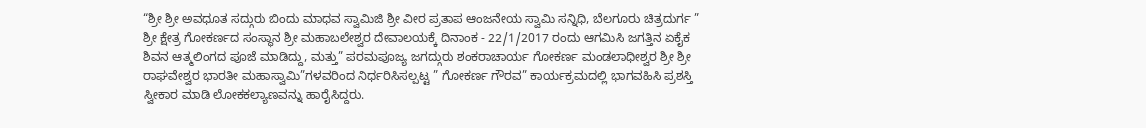“ಶ್ರೀ ಶ್ರೀ ಅವಧೂತ ಸದ್ಗುರು ಬಿಂದು ಮಾಧವ ಸ್ವಾಮಿಜಿ ಶ್ರೀ ವೀರ ಪ್ರತಾಪ ಆಂಜನೇಯ ಸ್ವಾಮಿ ಸನ್ನಿಧಿ, ಬೆಲಗೂರು ಚಿತ್ರದುರ್ಗ ” ಶ್ರೀ ಕ್ಷೇತ್ರ ಗೋಕರ್ಣದ ಸಂಸ್ಥಾನ ಶ್ರೀ ಮಹಾಬಲೇಶ್ವರ ದೇವಾಲಯಕ್ಕೆ ದಿನಾಂಕ - 22/1/2017 ರಂದು ಆಗಮಿಸಿ ಜಗತ್ತಿನ ಏಕೈಕ ಶಿವನ ಆತ್ಮಲಿಂಗದ ಪೂಜೆ ಮಾಡಿದ್ದು, ಮತ್ತು” ಪರಮಪೂಜ್ಯ ಜಗದ್ಗುರು ಶಂಕರಾಚಾರ್ಯ ಗೋಕರ್ಣ ಮಂಡಲಾಧೀಶ್ವರ ಶ್ರೀ ಶ್ರೀ ರಾಘವೇಶ್ವರ ಭಾರತೀ ಮಹಾಸ್ವಾಮಿ”ಗಳವರಿಂದ ನಿರ್ಧರಿಸಿಸಲ್ಪಟ್ಟ ” ಗೋಕರ್ಣ ಗೌರವ” ಕಾರ್ಯಕ್ರಮದಲ್ಲಿ ಭಾಗವಹಿಸಿ ಪ್ರಶಸ್ತಿ ಸ್ವೀಕಾರ ಮಾಡಿ ಲೋಕಕಲ್ಯಾಣವನ್ನು ಹಾರೈಸಿದ್ದರು.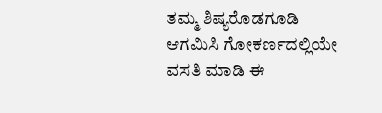ತಮ್ಮ ಶಿಷ್ಯರೊಡಗೂಡಿ ಆಗಮಿಸಿ ಗೋಕರ್ಣದಲ್ಲಿಯೇ ವಸತಿ ಮಾಡಿ ಈ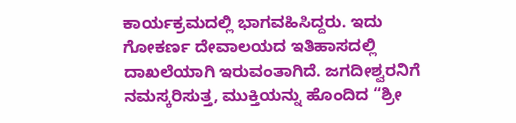ಕಾರ್ಯಕ್ರಮದಲ್ಲಿ ಭಾಗವಹಿಸಿದ್ದರು. ಇದು ಗೋಕರ್ಣ ದೇವಾಲಯದ ಇತಿಹಾಸದಲ್ಲಿ ದಾಖಲೆಯಾಗಿ ಇರುವಂತಾಗಿದೆ. ಜಗದೀಶ್ವರನಿಗೆ ನಮಸ್ಕರಿಸುತ್ತ, ಮುಕ್ತಿಯನ್ನು ಹೊಂದಿದ “ಶ್ರೀ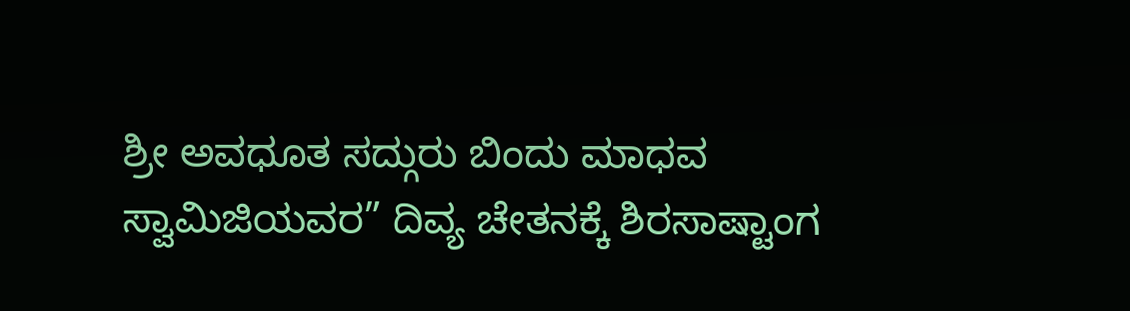ಶ್ರೀ ಅವಧೂತ ಸದ್ಗುರು ಬಿಂದು ಮಾಧವ ಸ್ವಾಮಿಜಿಯವರ” ದಿವ್ಯ ಚೇತನಕ್ಕೆ ಶಿರಸಾಷ್ಟಾಂಗ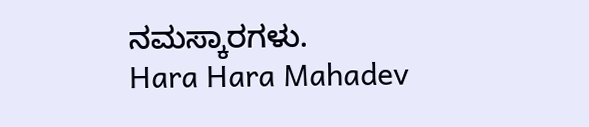ನಮಸ್ಕಾರಗಳು.
Hara Hara Mahadev